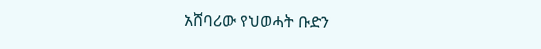አሸባሪው የህወሓት ቡድን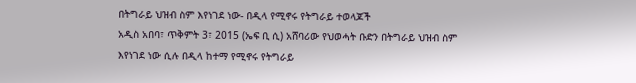በትግራይ ህዝብ ስም እየነገደ ነው- በዲላ የሚኖሩ የትግራይ ተወላጆች
አዲስ አበባ፣ ጥቅምት 3፣ 2015 (ኤፍ ቢ ሲ) አሸባሪው የህወሓት ቡድን በትግራይ ህዝብ ስም እየነገደ ነው ሲሉ በዲላ ከተማ የሚኖሩ የትግራይ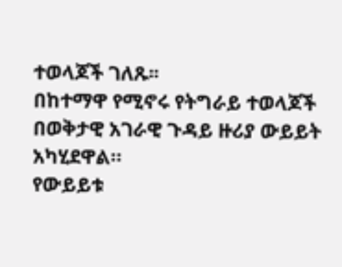ተወላጆች ገለጹ፡፡
በከተማዋ የሚኖሩ የትግራይ ተወላጆች በወቅታዊ አገራዊ ጉዳይ ዙሪያ ውይይት አካሂደዋል።
የውይይቱ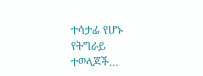ተሳታፊ የሆኑ የትግራይ ተወላጆች…